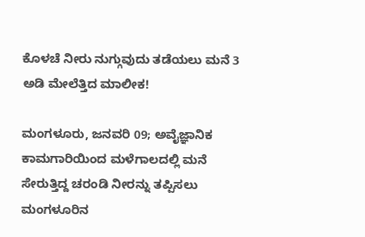ಕೊಳಚೆ ನೀರು ನುಗ್ಗುವುದು ತಡೆಯಲು ಮನೆ 3 ಅಡಿ ಮೇಲೆತ್ತಿದ ಮಾಲೀಕ!

ಮಂಗಳೂರು, ಜನವರಿ 09; ಅವೈಜ್ಞಾನಿಕ ಕಾಮಗಾರಿಯಿಂದ ಮಳೆಗಾಲದಲ್ಲಿ ಮನೆ ಸೇರುತ್ತಿದ್ದ ಚರಂಡಿ ನೀರನ್ನು ತಪ್ಪಿಸಲು ಮಂಗಳೂರಿನ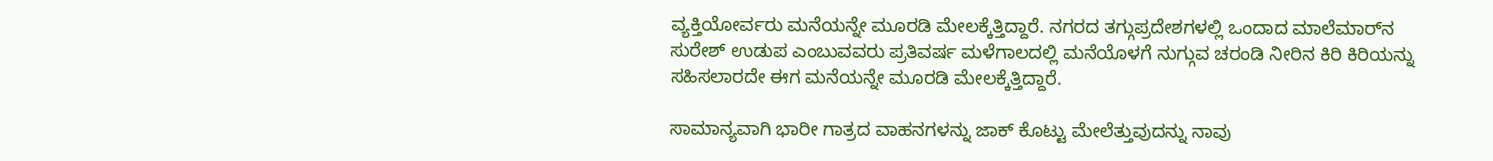ವ್ಯಕ್ತಿಯೋರ್ವರು ಮನೆಯನ್ನೇ ಮೂರಡಿ ಮೇಲಕ್ಕೆತ್ತಿದ್ದಾರೆ. ನಗರದ ತಗ್ಗುಪ್ರದೇಶಗಳಲ್ಲಿ ಒಂದಾದ ಮಾಲೆಮಾರ್‌ನ ಸುರೇಶ್ ಉಡುಪ ಎಂಬುವವರು ಪ್ರತಿವರ್ಷ ಮಳೆಗಾಲದಲ್ಲಿ ಮನೆಯೊಳಗೆ ನುಗ್ಗುವ ಚರಂಡಿ ನೀರಿನ ಕಿರಿ ಕಿರಿಯನ್ನು ಸಹಿಸಲಾರದೇ ಈಗ ಮನೆಯನ್ನೇ ಮೂರಡಿ ಮೇಲಕ್ಕೆತ್ತಿದ್ದಾರೆ.

ಸಾಮಾನ್ಯವಾಗಿ ಭಾರೀ ಗಾತ್ರದ ವಾಹನಗಳನ್ನು ಜಾಕ್ ಕೊಟ್ಟು ಮೇಲೆತ್ತುವುದನ್ನು ನಾವು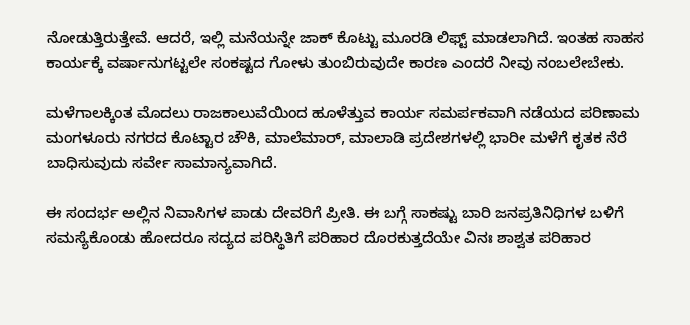ನೋಡುತ್ತಿರುತ್ತೇವೆ‌. ಆದರೆ, ಇಲ್ಲಿ ಮನೆಯನ್ನೇ ಜಾಕ್ ಕೊಟ್ಟು ಮೂರಡಿ ಲಿಫ್ಟ್ ಮಾಡಲಾಗಿದೆ. ಇಂತಹ ಸಾಹಸ ಕಾರ್ಯಕ್ಕೆ ವರ್ಷಾನುಗಟ್ಟಲೇ ಸಂಕಷ್ಟದ ಗೋಳು ತುಂಬಿರುವುದೇ ಕಾರಣ ಎಂದರೆ ನೀವು ನಂಬಲೇಬೇಕು.

ಮಳೆಗಾಲಕ್ಕಿಂತ ಮೊದಲು ರಾಜಕಾಲುವೆಯಿಂದ ಹೂಳೆತ್ತುವ ಕಾರ್ಯ ಸಮರ್ಪಕವಾಗಿ ನಡೆಯದ ಪರಿಣಾಮ ಮಂಗಳೂರು ನಗರದ ಕೊಟ್ಟಾರ ಚೌಕಿ, ಮಾಲೆಮಾರ್, ಮಾಲಾಡಿ ಪ್ರದೇಶಗಳಲ್ಲಿ ಭಾರೀ ಮಳೆಗೆ ಕೃತಕ ನೆರೆ ಬಾಧಿಸುವುದು ಸರ್ವೇ ಸಾಮಾನ್ಯವಾಗಿದೆ.

ಈ ಸಂದರ್ಭ ಅಲ್ಲಿನ ನಿವಾಸಿಗಳ ಪಾಡು ದೇವರಿಗೆ ಪ್ರೀತಿ‌. ಈ ಬಗ್ಗೆ ಸಾಕಷ್ಟು ಬಾರಿ ಜನಪ್ರತಿನಿಧಿಗಳ ಬಳಿಗೆ ಸಮಸ್ಯೆಕೊಂಡು ಹೋದರೂ ಸದ್ಯದ ಪರಿಸ್ಥಿತಿಗೆ ಪರಿಹಾರ ದೊರಕುತ್ತದೆಯೇ ವಿನಃ ಶಾಶ್ವತ ಪರಿಹಾರ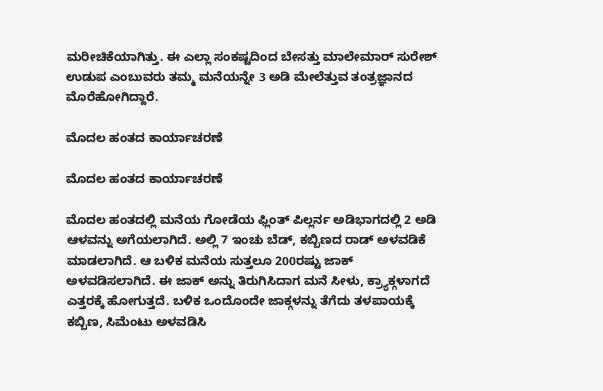ಮರೀಚಿಕೆಯಾಗಿತ್ತು. ಈ ಎಲ್ಲಾ ಸಂಕಷ್ಟದಿಂದ ಬೇಸತ್ತು ಮಾಲೇಮಾರ್ ಸುರೇಶ್ ಉಡುಪ ಎಂಬುವರು ತಮ್ಮ ಮನೆಯನ್ನೇ 3 ಅಡಿ ಮೇಲೆತ್ತುವ ತಂತ್ರಜ್ಞಾನದ ಮೊರೆಹೋಗಿದ್ದಾರೆ.

ಮೊದಲ ಹಂತದ ಕಾರ್ಯಾಚರಣೆ

ಮೊದಲ ಹಂತದ ಕಾರ್ಯಾಚರಣೆ

ಮೊದಲ ಹಂತದಲ್ಲಿ ಮನೆಯ ಗೋಡೆಯ ಫ್ಲಿಂತ್ ಪಿಲ್ಲರ್ನ ಅಡಿಭಾಗದಲ್ಲಿ 2 ಅಡಿ ಆಳವನ್ನು ಅಗೆಯಲಾಗಿದೆ. ಅಲ್ಲಿ 7 ಇಂಚು ಬೆಡ್, ಕಬ್ಬಿಣದ ರಾಡ್ ಅಳವಡಿಕೆ ಮಾಡಲಾಗಿದೆ. ಆ ಬಳಿಕ ಮನೆಯ ಸುತ್ತಲೂ 200ರಷ್ಟು ಜಾಕ್ ಅಳವಡಿಸಲಾಗಿದೆ. ಈ ಜಾಕ್ ಅನ್ನು ತಿರುಗಿಸಿದಾಗ ಮನೆ ಸೀಳು, ಕ್ರ್ಯಾಕ್ಗಳಾಗದೆ ಎತ್ತರಕ್ಕೆ ಹೋಗುತ್ತದೆ‌. ಬಳಿಕ ಒಂದೊಂದೇ ಜಾಕ್ಗಳನ್ನು ತೆಗೆದು ತಳಪಾಯಕ್ಕೆ ಕಬ್ಬಿಣ, ಸಿಮೆಂಟು ಅಳವಡಿಸಿ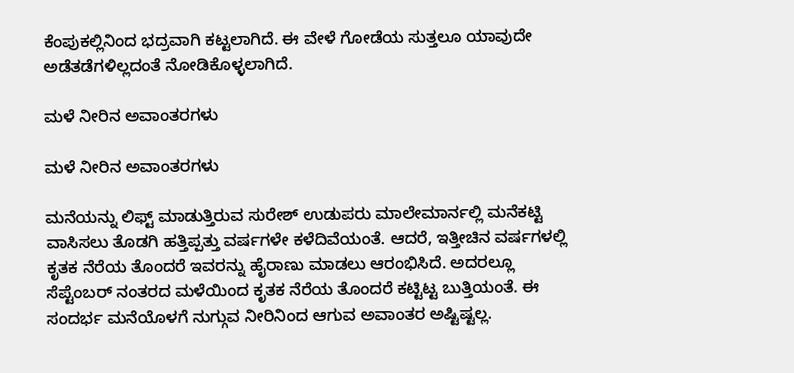ಕೆಂಪುಕಲ್ಲಿನಿಂದ ಭದ್ರವಾಗಿ ಕಟ್ಟಲಾಗಿದೆ. ಈ ವೇಳೆ ಗೋಡೆಯ ಸುತ್ತಲೂ ಯಾವುದೇ ಅಡೆತಡೆಗಳಿಲ್ಲದಂತೆ ನೋಡಿಕೊಳ್ಳಲಾಗಿದೆ.

ಮಳೆ ನೀರಿನ ಅವಾಂತರಗಳು

ಮಳೆ ನೀರಿನ ಅವಾಂತರಗಳು

ಮನೆಯನ್ನು ಲಿಫ್ಟ್ ಮಾಡುತ್ತಿರುವ ಸುರೇಶ್ ಉಡುಪರು ಮಾಲೇಮಾರ್ನಲ್ಲಿ ಮನೆಕಟ್ಟಿ ವಾಸಿಸಲು ತೊಡಗಿ ಹತ್ತಿಪ್ಪತ್ತು ವರ್ಷಗಳೇ ಕಳೆದಿವೆಯಂತೆ. ಆದರೆ, ಇತ್ತೀಚಿನ ವರ್ಷಗಳಲ್ಲಿ ಕೃತಕ ನೆರೆಯ ತೊಂದರೆ ಇವರನ್ನು ಹೈರಾಣು ಮಾಡಲು‌ ಆರಂಭಿಸಿದೆ‌. ಅದರಲ್ಲೂ ಸೆಪ್ಟೆಂಬರ್ ನಂತರದ ಮಳೆಯಿಂದ ಕೃತಕ ನೆರೆಯ ತೊಂದರೆ ಕಟ್ಟಿಟ್ಟ ಬುತ್ತಿಯಂತೆ. ಈ ಸಂದರ್ಭ ಮನೆಯೊಳಗೆ ನುಗ್ಗುವ ನೀರಿನಿಂದ ಆಗುವ ಅವಾಂತರ ಅಷ್ಟಿಷ್ಟಲ್ಲ.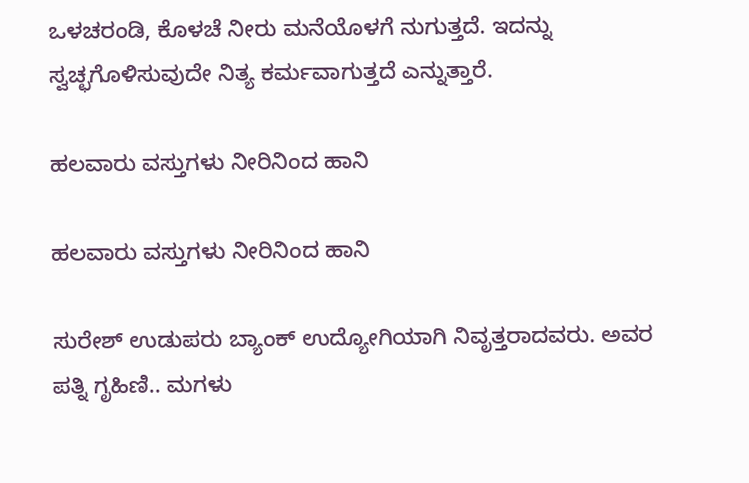ಒಳಚರಂಡಿ, ಕೊಳಚೆ ನೀರು ಮನೆಯೊಳಗೆ ನುಗುತ್ತದೆ. ಇದನ್ನು ಸ್ವಚ್ಛಗೊಳಿಸುವುದೇ ನಿತ್ಯ ಕರ್ಮವಾಗುತ್ತದೆ ಎನ್ನುತ್ತಾರೆ.

ಹಲವಾರು ವಸ್ತುಗಳು ನೀರಿನಿಂದ ಹಾನಿ

ಹಲವಾರು ವಸ್ತುಗಳು ನೀರಿನಿಂದ ಹಾನಿ

ಸುರೇಶ್ ಉಡುಪರು ಬ್ಯಾಂಕ್ ಉದ್ಯೋಗಿಯಾಗಿ ನಿವೃತ್ತರಾದವರು. ಅವರ ಪತ್ನಿ ಗೃಹಿಣಿ.. ಮಗಳು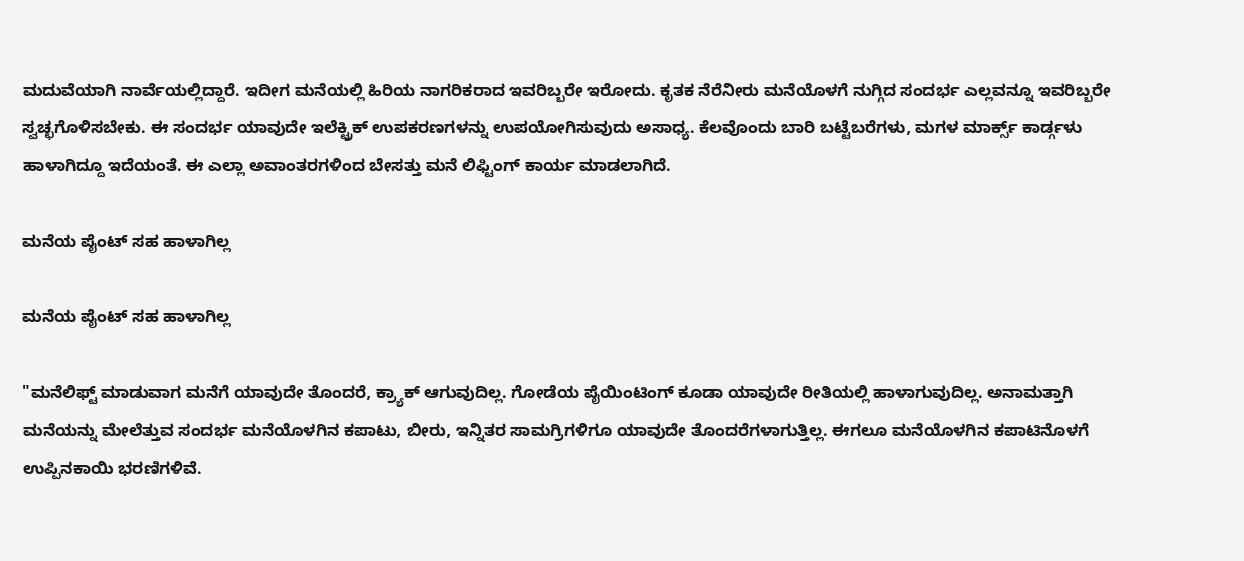ಮದುವೆಯಾಗಿ ನಾರ್ವೆಯಲ್ಲಿದ್ದಾರೆ. ಇದೀಗ ಮನೆಯಲ್ಲಿ ಹಿರಿಯ ನಾಗರಿಕರಾದ ಇವರಿಬ್ಬರೇ ಇರೋದು. ಕೃತಕ ನೆರೆನೀರು ಮನೆಯೊಳಗೆ ನುಗ್ಗಿದ ಸಂದರ್ಭ ಎಲ್ಲವನ್ನೂ ಇವರಿಬ್ಬರೇ ಸ್ವಚ್ಛಗೊಳಿಸಬೇಕು. ಈ‌ ಸಂದರ್ಭ ಯಾವುದೇ ಇಲೆಕ್ಟ್ರಿಕ್ ಉಪಕರಣಗಳನ್ನು ಉಪಯೋಗಿಸುವುದು ಅಸಾಧ್ಯ. ಕೆಲವೊಂದು ಬಾರಿ ಬಟ್ಟೆಬರೆಗಳು, ಮಗಳ ಮಾರ್ಕ್ಸ್ ಕಾರ್ಡ್ಗಳು ಹಾಳಾಗಿದ್ದೂ ಇದೆಯಂತೆ. ಈ ಎಲ್ಲಾ ಅವಾಂತರಗಳಿಂದ ಬೇಸತ್ತು ಮನೆ ಲಿಫ್ಟಿಂಗ್ ಕಾರ್ಯ ಮಾಡಲಾಗಿದೆ.

ಮನೆಯ ಪೈಂಟ್ ಸಹ ಹಾಳಾಗಿಲ್ಲ

ಮನೆಯ ಪೈಂಟ್ ಸಹ ಹಾಳಾಗಿಲ್ಲ

"ಮನೆಲಿಫ್ಟ್ ಮಾಡುವಾಗ ಮನೆಗೆ ಯಾವುದೇ ತೊಂದರೆ, ಕ್ರ್ಯಾಕ್ ಆಗುವುದಿಲ್ಲ. ಗೋಡೆಯ ಪೈಯಿಂಟಿಂಗ್ ಕೂಡಾ ಯಾವುದೇ ರೀತಿಯಲ್ಲಿ ಹಾಳಾಗುವುದಿಲ್ಲ. ಅನಾಮತ್ತಾಗಿ ಮನೆಯನ್ನು ಮೇಲೆತ್ತುವ ಸಂದರ್ಭ ಮನೆಯೊಳಗಿನ ಕಪಾಟು, ಬೀರು, ಇನ್ನಿತರ ಸಾಮಗ್ರಿಗಳಿಗೂ ಯಾವುದೇ ತೊಂದರೆಗಳಾಗುತ್ತಿಲ್ಲ‌. ಈಗಲೂ ಮನೆಯೊಳಗಿನ ಕಪಾಟಿನೊಳಗೆ ಉಪ್ಪಿನಕಾಯಿ ಭರಣಿಗಳಿವೆ.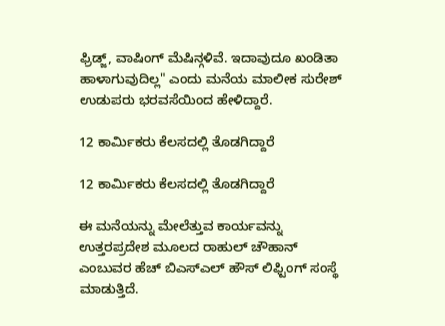ಫ್ರಿಡ್ಜ್, ವಾಷಿಂಗ್ ಮೆಷಿನ್ಗಳಿವೆ. ಇದಾವುದೂ ಖಂಡಿತಾ ಹಾಳಾಗುವುದಿಲ್ಲ" ಎಂದು ಮನೆಯ ಮಾಲೀಕ ಸುರೇಶ್ ಉಡುಪರು ಭರವಸೆಯಿಂದ ಹೇಳಿದ್ದಾರೆ.

12 ಕಾರ್ಮಿಕರು ಕೆಲಸದಲ್ಲಿ ತೊಡಗಿದ್ದಾರೆ

12 ಕಾರ್ಮಿಕರು ಕೆಲಸದಲ್ಲಿ ತೊಡಗಿದ್ದಾರೆ

ಈ ಮನೆಯನ್ನು ಮೇಲೆತ್ತುವ ಕಾರ್ಯವನ್ನು ಉತ್ತರಪ್ರದೇಶ ಮೂಲದ ರಾಹುಲ್ ಚೌಹಾನ್ ಎಂಬುವರ ಹೆಚ್ ಬಿಎಸ್ಎಲ್ ಹೌಸ್ ಲಿಫ್ಟಿಂಗ್ ಸಂಸ್ಥೆ ಮಾಡುತ್ತಿದೆ.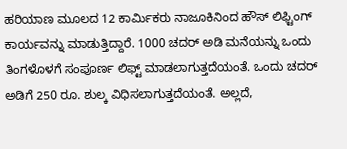ಹರಿಯಾಣ ಮೂಲದ 12 ಕಾರ್ಮಿಕರು ನಾಜೂಕಿನಿಂದ ಹೌಸ್ ಲಿಫ್ಟಿಂಗ್ ಕಾರ್ಯವನ್ನು ಮಾಡುತ್ತಿದ್ದಾರೆ‌. 1000 ಚದರ್ ಅಡಿ ಮನೆಯನ್ನು ಒಂದು ತಿಂಗಳೊಳಗೆ ಸಂಪೂರ್ಣ ಲಿಫ್ಟ್ ಮಾಡಲಾಗುತ್ತದೆಯಂತೆ. ಒಂದು ಚದರ್ ಅಡಿಗೆ 250 ರೂ. ಶುಲ್ಕ ವಿಧಿಸಲಾಗುತ್ತದೆಯಂತೆ. ಅಲ್ಲದೆ,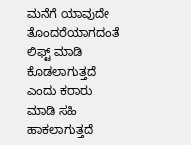ಮನೆಗೆ ಯಾವುದೇ ತೊಂದರೆಯಾಗದಂತೆ ಲಿಫ್ಟ್ ಮಾಡಿ ಕೊಡಲಾಗುತ್ತದೆ ಎಂದು ಕರಾರು ಮಾಡಿ ಸಹಿ ಹಾಕಲಾಗುತ್ತದೆ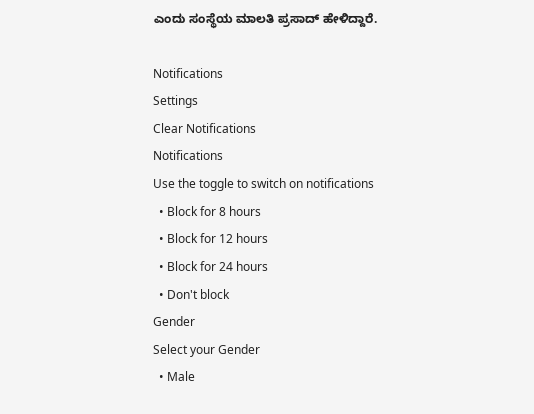ಎಂದು ಸಂಸ್ಥೆಯ ಮಾಲತಿ ಪ್ರಸಾದ್ ಹೇಳಿದ್ದಾರೆ.

Notifications
Settings
Clear Notifications
Notifications
Use the toggle to switch on notifications
  • Block for 8 hours
  • Block for 12 hours
  • Block for 24 hours
  • Don't block
Gender
Select your Gender
  • Male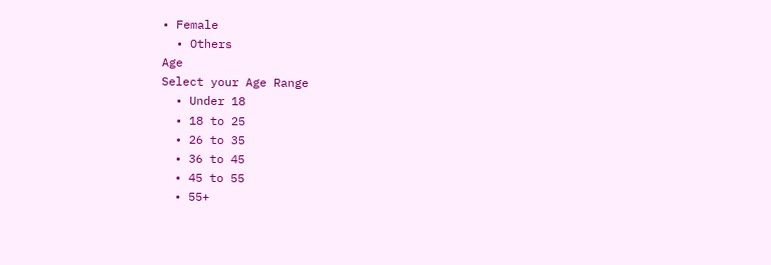• Female
  • Others
Age
Select your Age Range
  • Under 18
  • 18 to 25
  • 26 to 35
  • 36 to 45
  • 45 to 55
  • 55+